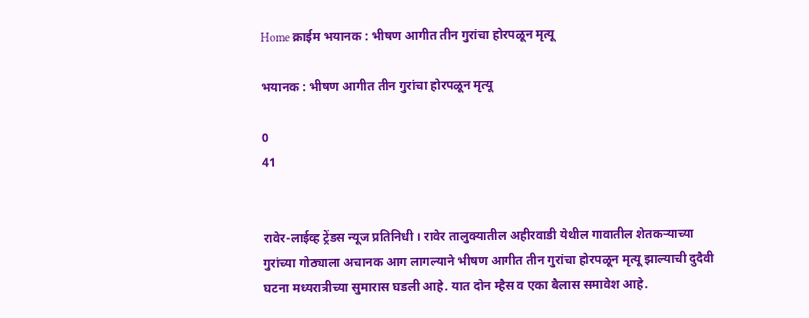Home क्राईम भयानक : भीषण आगीत तीन गुरांचा होरपळून मृत्यू

भयानक : भीषण आगीत तीन गुरांचा होरपळून मृत्यू

0
41


रावेर-लाईव्ह ट्रेंडस न्यूज प्रतिनिधी । रावेर तालुक्यातील अहीरवाडी येथील गावातील शेतकऱ्याच्या गुरांच्या गोठ्याला अचानक आग लागल्याने भीषण आगीत तीन गुरांचा होरपळून मृत्यू झाल्याची दुदैवी घटना मध्यरात्रीच्या सुमारास घडली आहे. यात दोन म्हैस व एका बैलास समावेश आहे.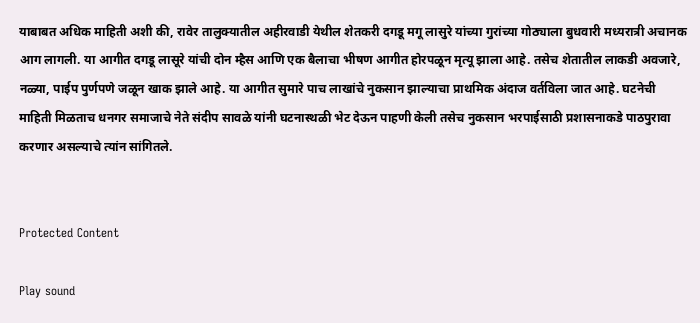याबाबत अधिक माहिती अशी की, रावेर तालुक्यातील अहीरवाडी येथील शेतकरी दगडू मगू लासुरे यांच्या गुरांच्या गोठ्याला बुधवारी मध्यरात्री अचानक आग लागली. या आगीत दगडू लासूरे यांची दोन म्हैस आणि एक बैलाचा भीषण आगीत होरपळून मृत्यू झाला आहे. तसेच शेतातील लाकडी अवजारे, नळ्या, पाईप पुर्णपणे जळून खाक झाले आहे. या आगीत सुमारे पाच लाखांचे नुकसान झाल्याचा प्राथमिक अंदाज वर्तविला जात आहे. घटनेची माहिती मिळताच धनगर समाजाचे नेते संदीप सावळे यांनी घटनास्थळी भेट देऊन पाहणी केली तसेच नुकसान भरपाईसाठी प्रशासनाकडे पाठपुरावा करणार असल्याचे त्यांन सांगितले.


Protected Content

Play sound